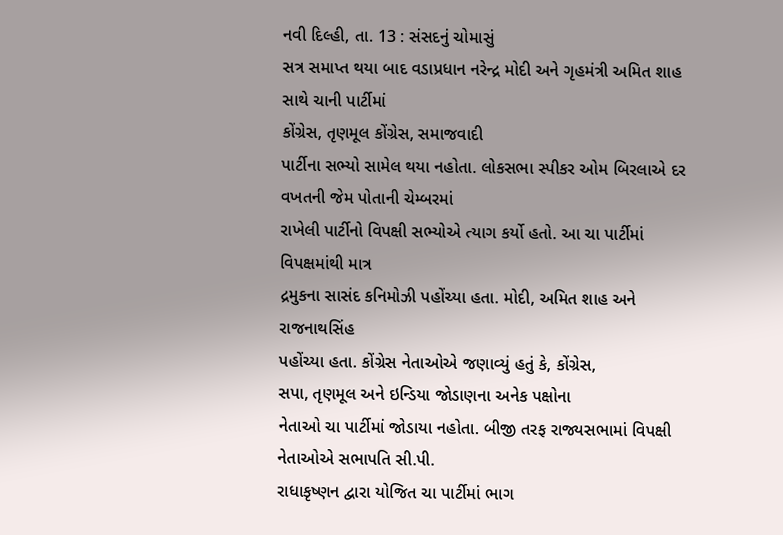નવી દિલ્હી, તા. 13 : સંસદનું ચોમાસું
સત્ર સમાપ્ત થયા બાદ વડાપ્રધાન નરેન્દ્ર મોદી અને ગૃહમંત્રી અમિત શાહ સાથે ચાની પાર્ટીમાં
કોંગ્રેસ, તૃણમૂલ કોંગ્રેસ, સમાજવાદી
પાર્ટીના સભ્યો સામેલ થયા નહોતા. લોકસભા સ્પીકર ઓમ બિરલાએ દર વખતની જેમ પોતાની ચેમ્બરમાં
રાખેલી પાર્ટીનો વિપક્ષી સભ્યોએ ત્યાગ કર્યો હતો. આ ચા પાર્ટીમાં વિપક્ષમાંથી માત્ર
દ્રમુકના સાસંદ કનિમોઝી પહોંચ્યા હતા. મોદી, અમિત શાહ અને રાજનાથસિંહ
પહોંચ્યા હતા. કોંગ્રેસ નેતાઓએ જણાવ્યું હતું કે, કોંગ્રેસ,
સપા, તૃણમૂલ અને ઇન્ડિયા જોડાણના અનેક પક્ષોના
નેતાઓ ચા પાર્ટીમાં જોડાયા નહોતા. બીજી તરફ રાજ્યસભામાં વિપક્ષી નેતાઓએ સભાપતિ સી.પી.
રાધાકૃષ્ણન દ્વારા યોજિત ચા પાર્ટીમાં ભાગ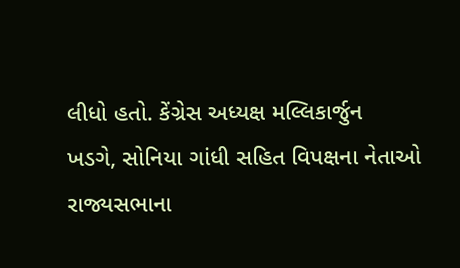લીધો હતો. કેંગ્રેસ અધ્યક્ષ મલ્લિકાર્જુન
ખડગે, સોનિયા ગાંધી સહિત વિપક્ષના નેતાઓ રાજ્યસભાના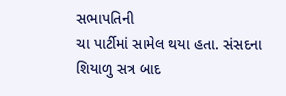સભાપતિની
ચા પાર્ટીમાં સામેલ થયા હતા. સંસદના શિયાળુ સત્ર બાદ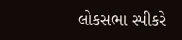લોકસભા સ્પીકરે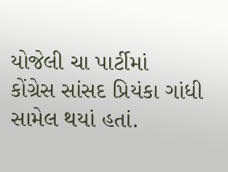યોજેલી ચા પાર્ટીમાં
કોંગ્રેસ સાંસદ પ્રિયંકા ગાંધી સામેલ થયાં હતાં.